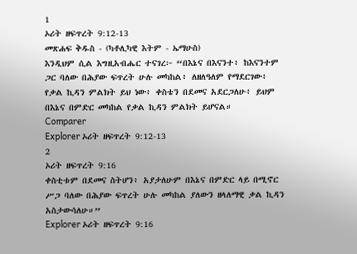1
ኦሪት ዘፍጥረት 9:12-13
መጽሐፍ ቅዱስ - (ካቶሊካዊ እትም - ኤማሁስ)
እንዲህም ሲል እግዚአብሔር ተናገረ፦ “በእኔና በእናንተ፥ ከእናንተም ጋር ባለው በሕያው ፍጥረት ሁሉ መካከል፥ ለዘለዓለም የማደርገው፥ የቃል ኪዳን ምልክት ይህ ነው፥ ቀስቴን በደመና አደርጋለሁ፥ ይህም በእኔና በምድር መካከል የቃል ኪዳን ምልክት ይሆናል።
Comparer
Explorer ኦሪት ዘፍጥረት 9:12-13
2
ኦሪት ዘፍጥረት 9:16
ቀስቲቱም በደመና ስትሆን፥ አያታለሁም በእኔና በምድር ላይ በሚኖር ሥጋ ባለው በሕያው ፍጥረት ሁሉ መካከል ያለውን ዘላለማዊ ቃል ኪዳን አስታውሳለሁ።”
Explorer ኦሪት ዘፍጥረት 9:16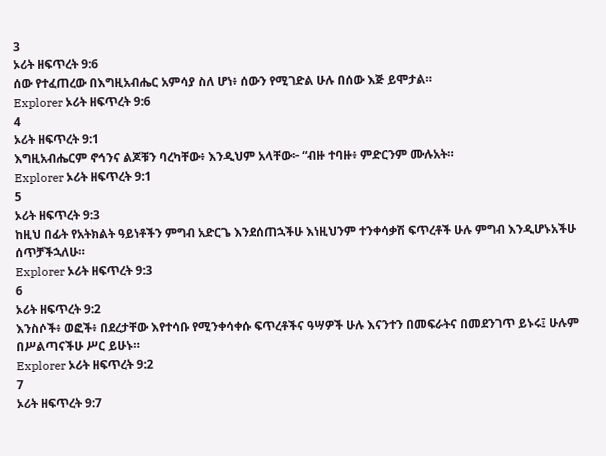3
ኦሪት ዘፍጥረት 9:6
ሰው የተፈጠረው በእግዚአብሔር አምሳያ ስለ ሆነ፥ ሰውን የሚገድል ሁሉ በሰው እጅ ይሞታል።
Explorer ኦሪት ዘፍጥረት 9:6
4
ኦሪት ዘፍጥረት 9:1
እግዚአብሔርም ኖኅንና ልጆቹን ባረካቸው፥ እንዲህም አላቸው፦ “ብዙ ተባዙ፥ ምድርንም ሙሉአት።
Explorer ኦሪት ዘፍጥረት 9:1
5
ኦሪት ዘፍጥረት 9:3
ከዚህ በፊት የአትክልት ዓይነቶችን ምግብ አድርጌ እንደሰጠኋችሁ እነዚህንም ተንቀሳቃሽ ፍጥረቶች ሁሉ ምግብ እንዲሆኑአችሁ ሰጥቻችኋለሁ።
Explorer ኦሪት ዘፍጥረት 9:3
6
ኦሪት ዘፍጥረት 9:2
እንስሶች፥ ወፎች፥ በደረታቸው እየተሳቡ የሚንቀሳቀሱ ፍጥረቶችና ዓሣዎች ሁሉ እናንተን በመፍራትና በመደንገጥ ይኑሩ፤ ሁሉም በሥልጣናችሁ ሥር ይሁኑ።
Explorer ኦሪት ዘፍጥረት 9:2
7
ኦሪት ዘፍጥረት 9:7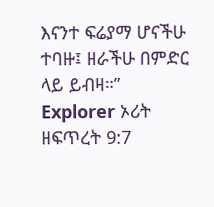እናንተ ፍሬያማ ሆናችሁ ተባዙ፤ ዘራችሁ በምድር ላይ ይብዛ።”
Explorer ኦሪት ዘፍጥረት 9:7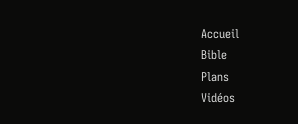Accueil
Bible
Plans
Vidéos